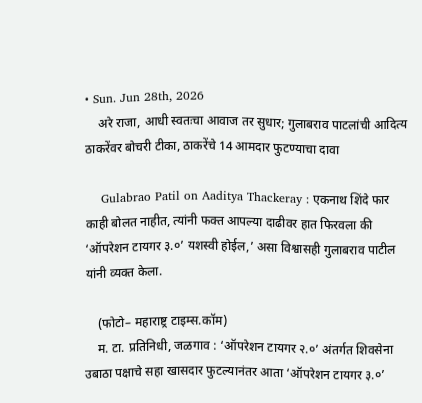• Sun. Jun 28th, 2026
    अरे राजा, आधी स्वतःचा आवाज तर सुधार; गुलाबराव पाटलांची आदित्य ठाकरेंवर बोचरी टीका, ठाकरेंचे 14 आमदार फुटण्याचा दावा

    Gulabrao Patil on Aaditya Thackeray : एकनाथ शिंदे फार काही बोलत नाहीत, त्यांनी फक्त आपल्या दाढीवर हात फिरवला की ‘ऑपरेशन टायगर ३.०’ यशस्वी होईल,’ असा विश्वासही गुलाबराव पाटील यांनी व्यक्त केला.

    (फोटो– महाराष्ट्र टाइम्स.कॉम)
    म. टा. प्रतिनिधी, जळगाव : ‘ऑपरेशन टायगर २.०’ अंतर्गत शिवसेना उबाठा पक्षाचे सहा खासदार फुटल्यानंतर आता ‘ऑपरेशन टायगर ३.०’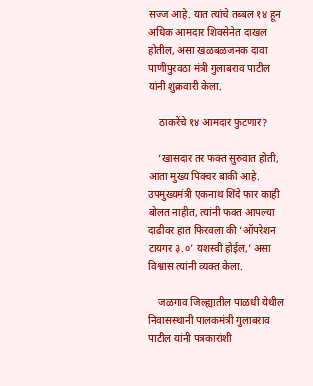सज्ज आहे. यात त्यांचे तब्बल १४ हून अधिक आमदार शिवसेनेत दाखल होतील, असा खळबळजनक दावा पाणीपुरवठा मंत्री गुलाबराव पाटील यांनी शुक्रवारी केला.

    ठाकरेंचे १४ आमदार फुटणार?

    ‘खासदार तर फक्त सुरुवात होती, आता मुख्य पिक्चर बाकी आहे. उपमुख्यमंत्री एकनाथ शिंदे फार काही बोलत नाहीत, त्यांनी फक्त आपल्या दाढीवर हात फिरवला की ‘ऑपरेशन टायगर ३.०’ यशस्वी होईल,’ असा विश्वास त्यांनी व्यक्त केला.

    जळगाव जिल्ह्यातील पाळधी येथील निवासस्थानी पालकमंत्री गुलाबराव पाटील यांनी पत्रकारांशी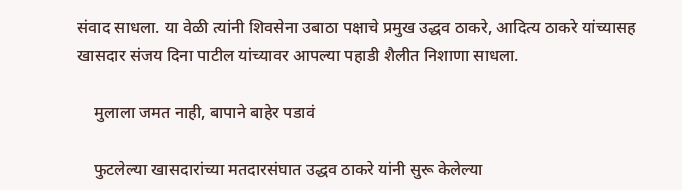संवाद साधला. या वेळी त्यांनी शिवसेना उबाठा पक्षाचे प्रमुख उद्धव ठाकरे, आदित्य ठाकरे यांच्यासह खासदार संजय दिना पाटील यांच्यावर आपल्या पहाडी शैलीत निशाणा साधला.

    मुलाला जमत नाही, बापाने बाहेर पडावं

    फुटलेल्या खासदारांच्या मतदारसंघात उद्धव ठाकरे यांनी सुरू केलेल्या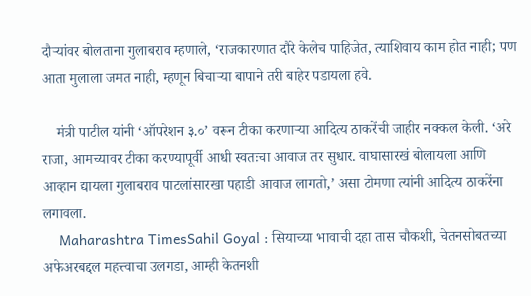दौऱ्यांवर बोलताना गुलाबराव म्हणाले, ‘राजकारणात दौरे केलेच पाहिजेत, त्याशिवाय काम होत नाही; पण आता मुलाला जमत नाही, म्हणून बिचाऱ्या बापाने तरी बाहेर पडायला हवे.

    मंत्री पाटील यांनी ‘ऑपरेशन ३.०’ वरून टीका करणाऱ्या आदित्य ठाकरेंची जाहीर नक्कल केली. ‘अरे राजा, आमच्यावर टीका करण्यापूर्वी आधी स्वतःचा आवाज तर सुधार. वाघासारखं बोलायला आणि आव्हान द्यायला गुलाबराव पाटलांसारखा पहाडी आवाज लागतो,’ असा टोमणा त्यांनी आदित्य ठाकरेंना लगावला.
    Maharashtra TimesSahil Goyal : सियाच्या भावाची दहा तास चौकशी, चेतनसोबतच्या अफेअरबद्दल महत्त्वाचा उलगडा, आम्ही केतनशी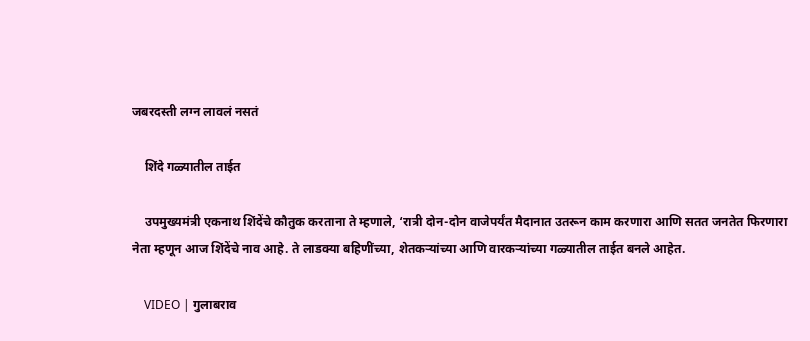जबरदस्ती लग्न लावलं नसतं

    शिंदे गळ्यातील ताईत

    उपमुख्यमंत्री एकनाथ शिंदेंचे कौतुक करताना ते म्हणाले, ‘रात्री दोन-दोन वाजेपर्यंत मैदानात उतरून काम करणारा आणि सतत जनतेत फिरणारा नेता म्हणून आज शिंदेंचे नाव आहे. ते लाडक्या बहिणींच्या, शेतकऱ्यांच्या आणि वारकऱ्यांच्या गळ्यातील ताईत बनले आहेत.

    VIDEO | गुलाबराव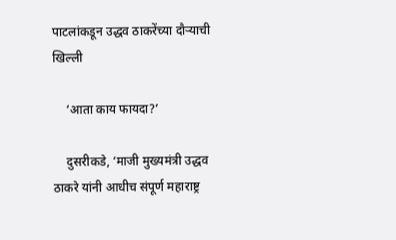पाटलांकडून उद्धव ठाकरेंच्या दौऱ्याची खिल्ली

    ‘आता काय फायदा?’

    दुसरीकडे, ‘माजी मुख्यमंत्री उद्धव ठाकरे यांनी आधीच संपूर्ण महाराष्ट्र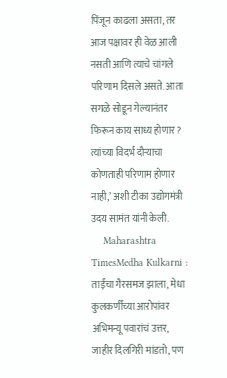पिंजून काढला असता, तर आज पक्षावर ही वेळ आली नसती आणि त्याचे चांगले परिणाम दिसले असते. आता सगळे सोडून गेल्यानंतर फिरून काय साध्य होणार? त्यांच्या विदर्भ दौऱ्याचा कोणताही परिणाम होणार नाही,’ अशी टीका उद्योगमंत्री उदय सामंत यांनी केली.
    Maharashtra TimesMedha Kulkarni : ताईंचा गैरसमज झाला, मेधा कुलकर्णींच्या आरोपांवर अभिमन्यू पवारांचं उत्तर, जाहीर दिलगिरी मांडतो, पण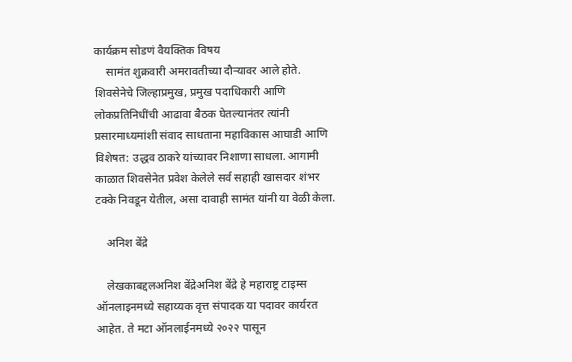कार्यक्रम सोडणं वैयक्तिक विषय
    सामंत शुक्रवारी अमरावतीच्या दौऱ्यावर आले होते. शिवसेनेचे जिल्हाप्रमुख, प्रमुख पदाधिकारी आणि लोकप्रतिनिधींची आढावा बैठक घेतल्यानंतर त्यांनी प्रसारमाध्यमांशी संवाद साधताना महाविकास आघाडी आणि विशेषत: उद्धव ठाकरे यांच्यावर निशाणा साधला. आगामी काळात शिवसेनेत प्रवेश केलेले सर्व सहाही खासदार शंभर टक्के निवडून येतील, असा दावाही सामंत यांनी या वेळी केला.

    अनिश बेंद्रे

    लेखकाबद्दलअनिश बेंद्रेअनिश बेंद्रे हे महाराष्ट्र टाइम्स ऑनलाइनमध्ये सहाय्यक वृत्त संपादक या पदावर कार्यरत आहेत. ते मटा ऑनलाईनमध्ये २०२२ पासून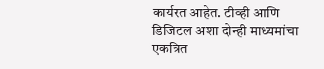कार्यरत आहेत. टीव्ही आणि डिजिटल अशा दोन्ही माध्यमांचा एकत्रित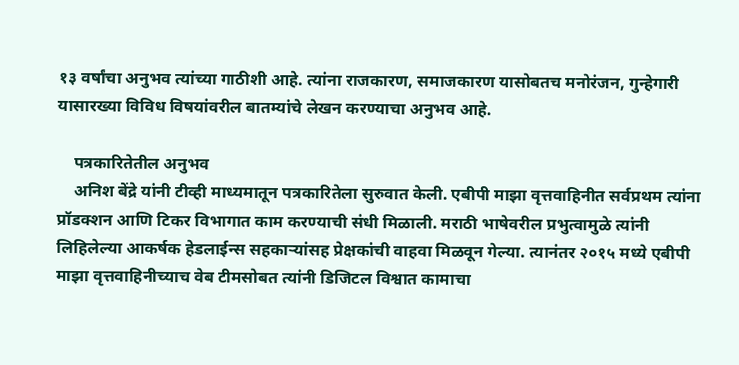१३ वर्षांचा अनुभव त्यांच्या गाठीशी आहे. त्यांना राजकारण, समाजकारण यासोबतच मनोरंजन, गुन्हेगारी यासारख्या विविध विषयांवरील बातम्यांचे लेखन करण्याचा अनुभव आहे.

    पत्रकारितेतील अनुभव
    अनिश बेंद्रे यांनी टीव्ही माध्यमातून पत्रकारितेला सुरुवात केली. एबीपी माझा वृत्तवाहिनीत सर्वप्रथम त्यांना प्रॉडक्शन आणि टिकर विभागात काम करण्याची संधी मिळाली. मराठी भाषेवरील प्रभुत्वामुळे त्यांनी लिहिलेल्या आकर्षक हेडलाईन्स सहकाऱ्यांसह प्रेक्षकांची वाहवा मिळवून गेल्या. त्यानंतर २०१५ मध्ये एबीपी माझा वृत्तवाहिनीच्याच वेब टीमसोबत त्यांनी डिजिटल विश्वात कामाचा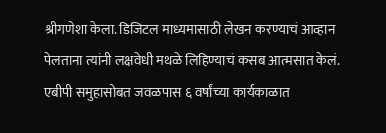श्रीगणेशा केला. डिजिटल माध्यमासाठी लेखन करण्याचं आव्हान पेलताना त्यांनी लक्षवेधी मथळे लिहिण्याचं कसब आत्मसात केलं. एबीपी समुहासोबत जवळपास ६ वर्षांच्या कार्यकाळात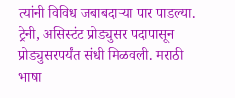त्यांनी विविध जबाबदाऱ्या पार पाडल्या. ट्रेनी, असिस्टंट प्रोड्युसर पदापासून प्रोड्युसरपर्यंत संधी मिळवली. मराठी भाषा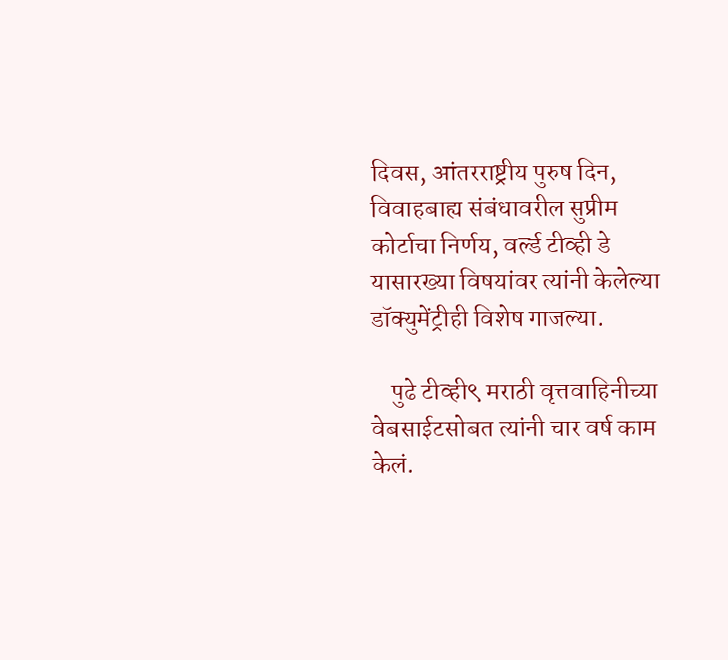दिवस, आंतरराष्ट्रीय पुरुष दिन, विवाहबाह्य संबंधावरील सुप्रीम कोर्टाचा निर्णय, वर्ल्ड टीव्ही डे यासारख्या विषयांवर त्यांनी केलेल्या डॉक्युमेंट्रीही विशेष गाजल्या.

    पुढे टीव्ही९ मराठी वृत्तवाहिनीच्या वेबसाईटसोबत त्यांनी चार वर्ष काम केलं.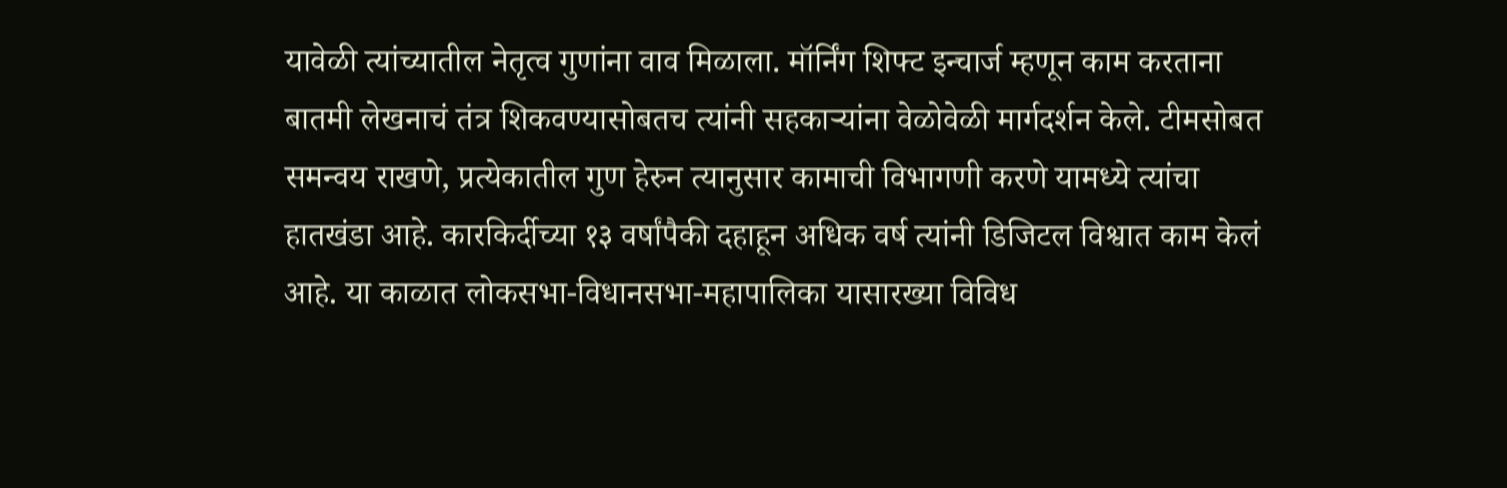यावेळी त्यांच्यातील नेतृत्व गुणांना वाव मिळाला. मॉर्निंग शिफ्ट इन्चार्ज म्हणून काम करताना बातमी लेखनाचं तंत्र शिकवण्यासोबतच त्यांनी सहकाऱ्यांना वेळोवेळी मार्गदर्शन केले. टीमसोबत समन्वय राखणे, प्रत्येकातील गुण हेरुन त्यानुसार कामाची विभागणी करणे यामध्ये त्यांचा हातखंडा आहे. कारकिर्दीच्या १३ वर्षांपैकी दहाहून अधिक वर्ष त्यांनी डिजिटल विश्वात काम केलं आहे. या काळात लोकसभा-विधानसभा-महापालिका यासारख्या विविध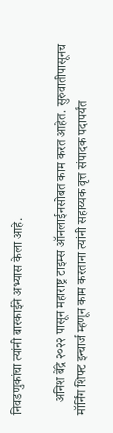निवडणुकांचा त्यांनी बारकाईने अभ्यास केला आहे.

    अनिश बेंद्रे २०२२ पासून महाराष्ट्र टाइम्स ऑनलाईनसोबत काम करत आहेत. सुरुवातीपासूनच मॉर्निंग शिफ्ट इन्चार्ज म्हणून काम करताना त्यांनी सहाय्यक वृत्त संपादक पदापर्यंत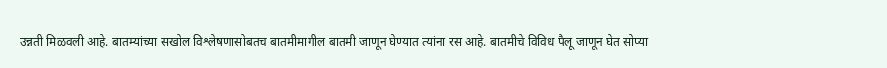उन्नती मिळवली आहे. बातम्यांच्या सखोल विश्लेषणासोबतच बातमीमागील बातमी जाणून घेण्यात त्यांना रस आहे. बातमीचे विविध पैलू जाणून घेत सोप्या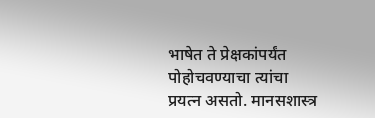भाषेत ते प्रेक्षकांपर्यंत पोहोचवण्याचा त्यांचा प्रयत्न असतो. मानसशास्त्र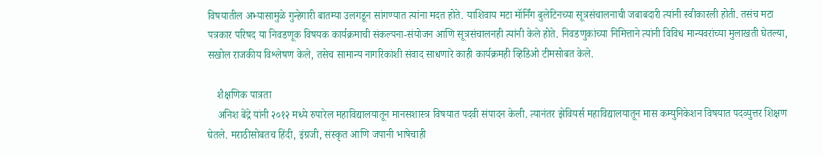विषयातील अभ्यासामुळे गुन्हेगारी बातम्या उलगडून सांगण्यात त्यांना मदत होते. याशिवाय मटा मॉर्निंग बुलेटिनच्या सूत्रसंचालनाची जबाबदारी त्यांनी स्वीकारली होती. तसंच मटा पत्रकार परिषद या निवडणूक विषयक कार्यक्रमाची संकल्पना-संयोजन आणि सूत्रसंचालनही त्यांनी केले होते. निवडणुकांच्या निमित्ताने त्यांनी विविध मान्यवरांच्या मुलाखती घेतल्या, सखोल राजकीय विश्लेषण केले, तसेच सामान्य नागरिकांशी संवाद साधणारे काही कार्यक्रमही व्हिडिओ टीमसोबत केले.

    शैक्षणिक पात्रता
    अनिश बेंद्रे यांनी २०१२ मध्ये रुपारेल महाविद्यालयातून मानसशास्त्र विषयात पदवी संपादन केली. त्यानंतर झेवियर्स महाविद्यालयातून मास कम्युनिकेशन विषयात पदव्युत्तर शिक्षण घेतले. मराठीसोबतच हिंदी, इंग्रजी, संस्कृत आणि जपानी भाषेचाही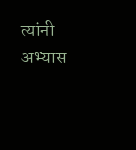त्यांनी अभ्यास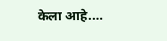केला आहे.…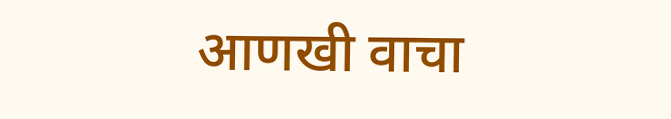आणखी वाचा